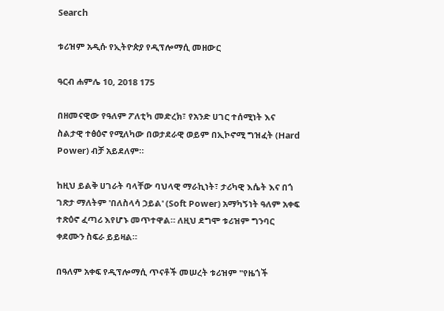Search

ቱሪዝም አዲሱ የኢትዮጵያ የዲፕሎማሲ መዘውር

ዓርብ ሐምሌ 10, 2018 175

በዘመናዊው የዓለም ፖለቲካ መድረክ፣ የአንድ ሀገር ተሰሚነት እና ስልታዊ ተፅዕኖ የሚለካው በወታደራዊ ወይም በኢኮኖሚ ግዝፈት (Hard Power) ብቻ አይደለም።

ከዚህ ይልቅ ሀገራት ባላቸው ባህላዊ ማራኪነት፣ ታሪካዊ እሴት እና በጎ ገጽታ ማለትም 'በለስላሳ ኃይል' (Soft Power) አማካኝነት ዓለም አቀፍ ተጽዕኖ ፈጣሪ እየሆኑ መጥተዋል። ለዚህ ደግሞ ቱሪዝም ግንባር ቀደሙን ስፍራ ይይዛል።

በዓለም አቀፍ የዲፕሎማሲ ጥናቶች መሠረት ቱሪዝም "የዜጎች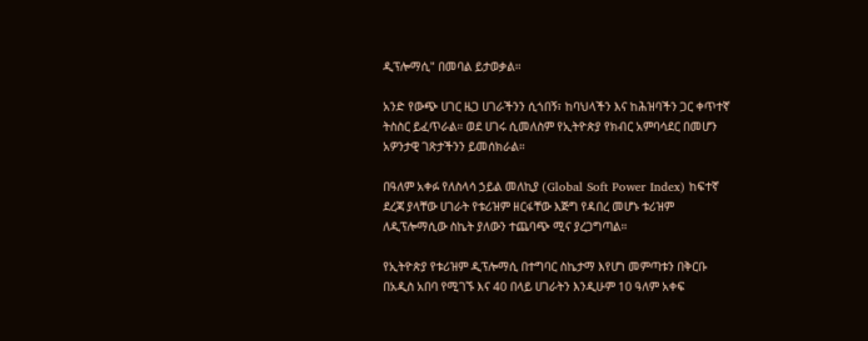ዲፕሎማሲ" በመባል ይታወቃል።

አንድ የውጭ ሀገር ዜጋ ሀገራችንን ሲጎበኝ፣ ከባህላችን እና ከሕዝባችን ጋር ቀጥተኛ ትስስር ይፈጥራል። ወደ ሀገሩ ሲመለስም የኢትዮጵያ የክብር አምባሳደር በመሆን አዎንታዊ ገጽታችንን ይመሰክራል።

በዓለም አቀፉ የለስላሳ ኃይል መለኪያ (Global Soft Power Index) ከፍተኛ ደረጃ ያላቸው ሀገራት የቱሪዝም ዘርፋቸው እጅግ የዳበረ መሆኑ ቱሪዝም ለዲፕሎማሲው ስኬት ያለውን ተጨባጭ ሚና ያረጋግጣል።

የኢትዮጵያ የቱሪዝም ዲፕሎማሲ በተግባር ስኬታማ እየሆነ መምጣቱን በቅርቡ በአዲስ አበባ የሚገኙ እና 40 በላይ ሀገራትን እንዲሁም 10 ዓለም አቀፍ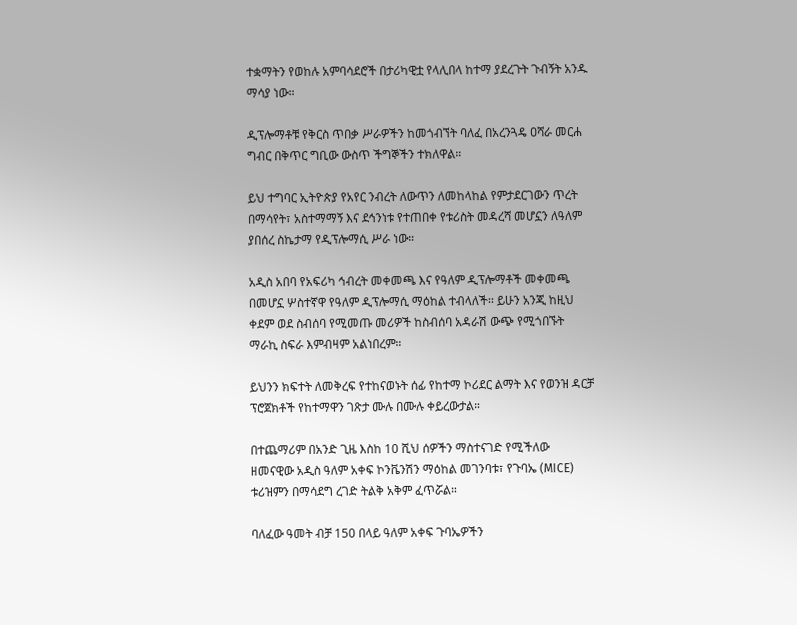ተቋማትን የወከሉ አምባሳደሮች በታሪካዊቷ የላሊበላ ከተማ ያደረጉት ጉብኝት አንዱ ማሳያ ነው።

ዲፕሎማቶቹ የቅርስ ጥበቃ ሥራዎችን ከመጎብኘት ባለፈ በአረንጓዴ ዐሻራ መርሐ ግብር በቅጥር ግቢው ውስጥ ችግኞችን ተክለዋል።

ይህ ተግባር ኢትዮጵያ የአየር ንብረት ለውጥን ለመከላከል የምታደርገውን ጥረት በማሳየት፣ አስተማማኝ እና ደኅንነቱ የተጠበቀ የቱሪስት መዳረሻ መሆኗን ለዓለም ያበሰረ ስኬታማ የዲፕሎማሲ ሥራ ነው።

አዲስ አበባ የአፍሪካ ኅብረት መቀመጫ እና የዓለም ዲፕሎማቶች መቀመጫ በመሆኗ ሦስተኛዋ የዓለም ዲፕሎማሲ ማዕከል ተብላለች፡፡ ይሁን አንጂ ከዚህ ቀደም ወደ ስብሰባ የሚመጡ መሪዎች ከስብሰባ አዳራሽ ውጭ የሚጎበኙት ማራኪ ስፍራ እምብዛም አልነበረም።

ይህንን ክፍተት ለመቅረፍ የተከናወኑት ሰፊ የከተማ ኮሪደር ልማት እና የወንዝ ዳርቻ ፕሮጀክቶች የከተማዋን ገጽታ ሙሉ በሙሉ ቀይረውታል።

በተጨማሪም በአንድ ጊዜ እስከ 10 ሺህ ሰዎችን ማስተናገድ የሚችለው ዘመናዊው አዲስ ዓለም አቀፍ ኮንቬንሽን ማዕከል መገንባቱ፣ የጉባኤ (MICE) ቱሪዝምን በማሳደግ ረገድ ትልቅ አቅም ፈጥሯል።

ባለፈው ዓመት ብቻ 150 በላይ ዓለም አቀፍ ጉባኤዎችን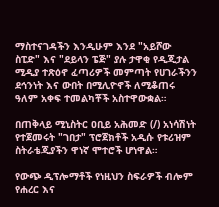ማስተናገዳችን እንዲሁም እንደ "አይሾው ስፒድ" እና "ደይላን ፔጅ" ያሉ ታዋቂ የዲጂታል ሚዲያ ተጽዕኖ ፈጣሪዎች መምጣት የሀገራችንን ደኅንነት እና ውበት በሚሊዮኖች ለሚቆጠሩ ዓለም አቀፍ ተመልካቾች አስተዋውቋል።

በጠቅላይ ሚኒስትር ዐቢይ አሕመድ (/) አነሳሽነት የተጀመሩት "ገበታ" ፕሮጀክቶች አዲሱ የቱሪዝም ስትራቴጂያችን ዋነኛ ሞተሮች ሆነዋል።

የውጭ ዲፕሎማቶች የነዚህን ስፍራዎች ብሎም የሐረር እና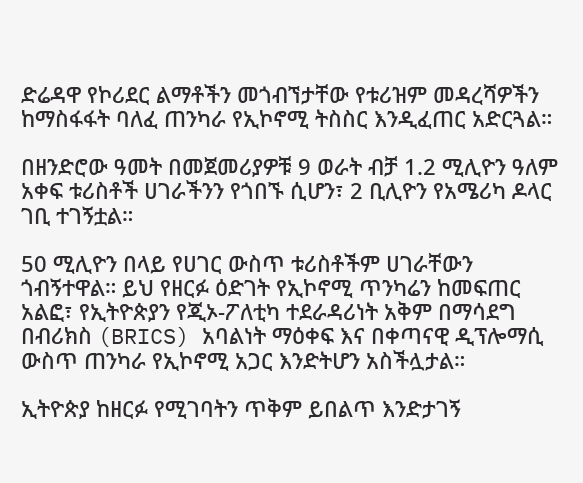ድሬዳዋ የኮሪደር ልማቶችን መጎብኘታቸው የቱሪዝም መዳረሻዎችን ከማስፋፋት ባለፈ ጠንካራ የኢኮኖሚ ትስስር እንዲፈጠር አድርጓል።

በዘንድሮው ዓመት በመጀመሪያዎቹ 9 ወራት ብቻ 1.2 ሚሊዮን ዓለም አቀፍ ቱሪስቶች ሀገራችንን የጎበኙ ሲሆን፣ 2 ቢሊዮን የአሜሪካ ዶላር ገቢ ተገኝቷል።

50 ሚሊዮን በላይ የሀገር ውስጥ ቱሪስቶችም ሀገራቸውን ጎብኝተዋል። ይህ የዘርፉ ዕድገት የኢኮኖሚ ጥንካሬን ከመፍጠር አልፎ፣ የኢትዮጵያን የጂኦ-ፖለቲካ ተደራዳሪነት አቅም በማሳደግ በብሪክስ (BRICS) አባልነት ማዕቀፍ እና በቀጣናዊ ዲፕሎማሲ ውስጥ ጠንካራ የኢኮኖሚ አጋር እንድትሆን አስችሏታል።

ኢትዮጵያ ከዘርፉ የሚገባትን ጥቅም ይበልጥ እንድታገኝ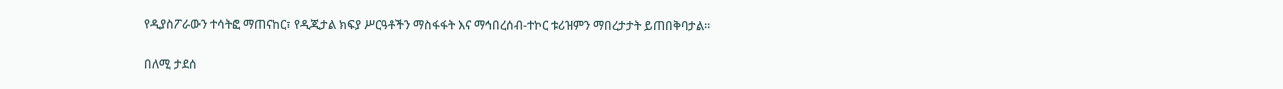የዲያስፖራውን ተሳትፎ ማጠናከር፣ የዲጂታል ክፍያ ሥርዓቶችን ማስፋፋት እና ማኅበረሰብ-ተኮር ቱሪዝምን ማበረታታት ይጠበቅባታል።

በለሚ ታደሰ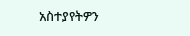አስተያየትዎን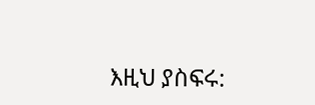እዚህ ያስፍሩ: